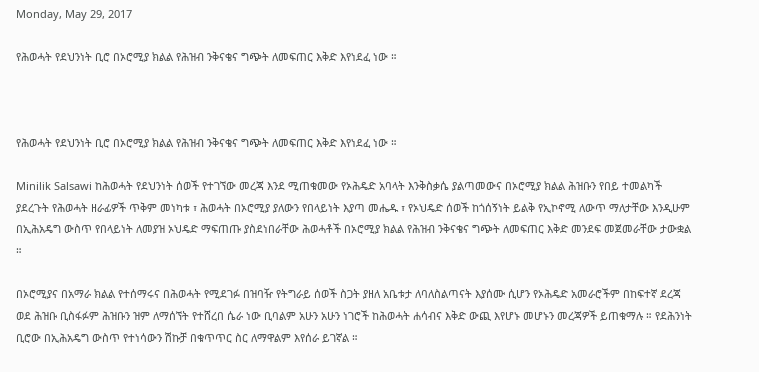Monday, May 29, 2017

የሕወሓት የደህንነት ቢሮ በኦሮሚያ ክልል የሕዝብ ንቅናቄና ግጭት ለመፍጠር እቅድ እየነደፈ ነው ።



የሕወሓት የደህንነት ቢሮ በኦሮሚያ ክልል የሕዝብ ንቅናቄና ግጭት ለመፍጠር እቅድ እየነደፈ ነው ።

Minilik Salsawi ከሕወሓት የደህንነት ሰወች የተገኘው መረጃ እንደ ሚጠቁመው የኦሕዴድ አባላት እንቅስቃሴ ያልጣመውና በኦሮሚያ ክልል ሕዝቡን የበይ ተመልካች ያደረጉት የሕወሓት ዘራፊዎች ጥቅም መነካቱ ፣ ሕወሓት በኦሮሚያ ያለውን የበላይነት እያጣ መሔዱ ፣ የኦህዴድ ሰወች ከጎሰኝነት ይልቅ የኢኮኖሚ ለውጥ ማለታቸው እንዲሁም በኢሕአዴግ ውስጥ የበላይነት ለመያዝ ኦህዴድ ማፍጠጡ ያስደነበራቸው ሕወሓቶች በኦሮሚያ ክልል የሕዝብ ንቅናቄና ግጭት ለመፍጠር እቅድ መንደፍ መጀመራቸው ታውቋል ።

በኦሮሚያና በአማራ ክልል የተሰማሩና በሕወሓት የሚደገፉ በዝባዥ የትግራይ ሰወች ስጋት ያዘለ አቤቱታ ለባለስልጣናት እያሰሙ ሲሆን የኦሕዴድ አመራሮችም በከፍተኛ ደረጃ ወደ ሕዝቡ ቢስፋፉም ሕዝቡን ዝም ለማሰኘት የተሸረበ ሴራ ነው ቢባልም አሁን አሁን ነገሮች ከሕወሓት ሐሳብና እቅድ ውጪ እየሆኑ መሆኑን መረጃዎች ይጠቁማሉ ። የደሕንነት ቢሮው በኢሕአዴግ ውስጥ የተነሳውን ሽኩቻ በቁጥጥር ስር ለማዋልም እየሰራ ይገኛል ።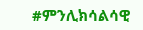#ምንሊክሳልሳዊ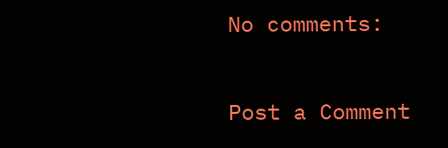No comments:

Post a Comment